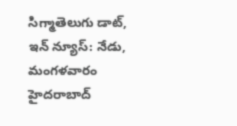సిగ్మాతెలుగు డాట్, ఇన్ న్యూస్: నేడు, మంగళవారం హైదరాబాద్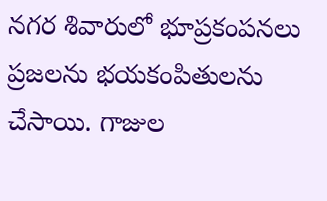నగర శివారులో భూప్రకంపనలు ప్రజలను భయకంపితులను చేసాయి. గాజుల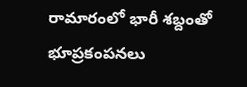రామారంలో భారీ శబ్దంతో భూప్రకంపనలు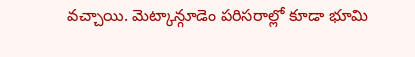వచ్చాయి. మెట్కాన్గూడెం పరిసరాల్లో కూడా భూమి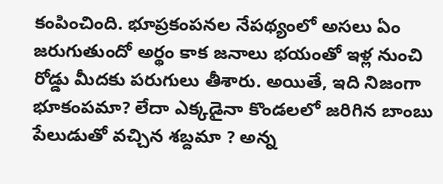కంపించింది. భూప్రకంపనల నేపథ్యంలో అసలు ఏం జరుగుతుందో అర్థం కాక జనాలు భయంతో ఇళ్ల నుంచి రోడ్డు మీదకు పరుగులు తీశారు. అయితే, ఇది నిజంగా భూకంపమా? లేదా ఎక్కడైనా కొండలలో జరిగిన బాంబు పేలుడుతో వచ్చిన శబ్దమా ? అన్న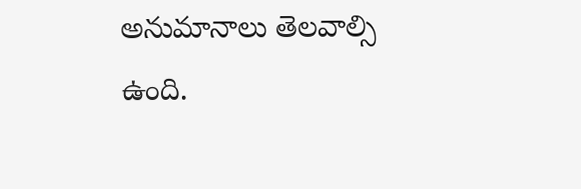అనుమానాలు తెలవాల్సి ఉంది.